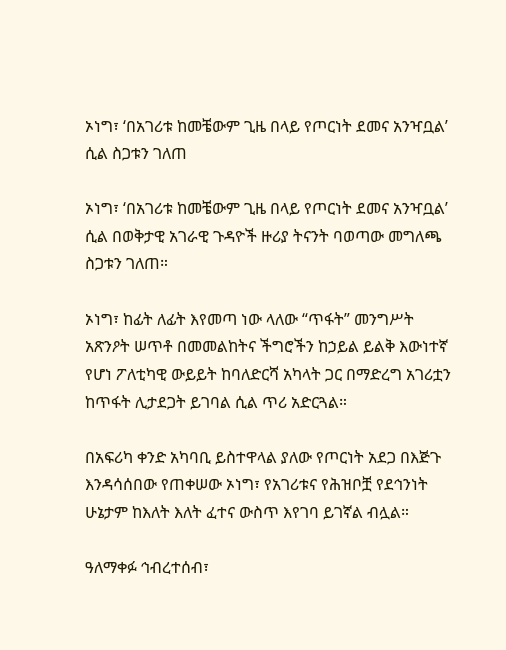ኦነግ፣ ‘በአገሪቱ ከመቼውም ጊዜ በላይ የጦርነት ደመና አንዣቧል’ ሲል ስጋቱን ገለጠ

ኦነግ፣ ‘በአገሪቱ ከመቼውም ጊዜ በላይ የጦርነት ደመና አንዣቧል’ ሲል በወቅታዊ አገራዊ ጉዳዮች ዙሪያ ትናንት ባወጣው መግለጫ ስጋቱን ገለጠ።

ኦነግ፣ ከፊት ለፊት እየመጣ ነው ላለው “ጥፋት” መንግሥት አጽንዖት ሠጥቶ በመመልከትና ችግሮችን ከኃይል ይልቅ እውነተኛ የሆነ ፖለቲካዊ ውይይት ከባለድርሻ አካላት ጋር በማድረግ አገሪቷን ከጥፋት ሊታደጋት ይገባል ሲል ጥሪ አድርጓል።

በአፍሪካ ቀንድ አካባቢ ይስተዋላል ያለው የጦርነት አደጋ በእጅጉ እንዳሳሰበው የጠቀሠው ኦነግ፣ የአገሪቱና የሕዝቦቿ የደኅንነት ሁኔታም ከእለት እለት ፈተና ውስጥ እየገባ ይገኛል ብሏል።

ዓለማቀፉ ኅብረተሰብ፣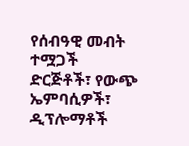የሰብዓዊ መብት ተሟጋች ድርጅቶች፣ የውጭ ኤምባሲዎች፣ ዲፕሎማቶች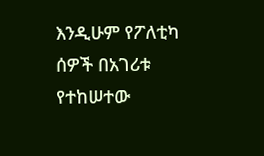እንዲሁም የፖለቲካ ሰዎች በአገሪቱ የተከሠተው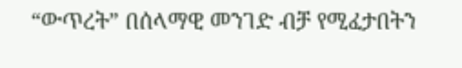“ውጥረት” በሰላማዊ መንገድ ብቻ የሚፈታበትን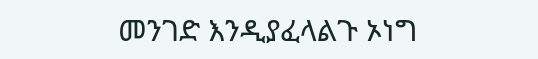መንገድ እንዲያፈላልጉ ኦነግ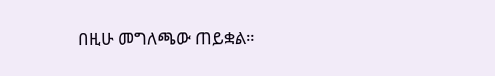በዚሁ መግለጫው ጠይቋል።